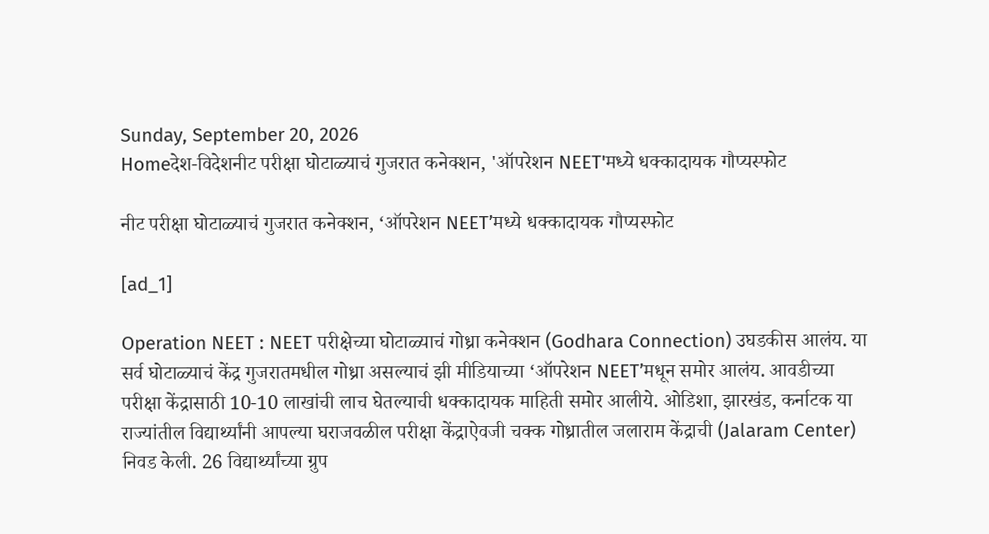Sunday, September 20, 2026
Homeदेश-विदेशनीट परीक्षा घोटाळ्याचं गुजरात कनेक्शन, 'ऑपरेशन NEET'मध्ये धक्कादायक गौप्यस्फोट

नीट परीक्षा घोटाळ्याचं गुजरात कनेक्शन, ‘ऑपरेशन NEET’मध्ये धक्कादायक गौप्यस्फोट

[ad_1]

Operation NEET : NEET परीक्षेच्या घोटाळ्याचं गोध्रा कनेक्शन (Godhara Connection) उघडकीस आलंय. या सर्व घोटाळ्याचं केंद्र गुजरातमधील गोध्रा असल्याचं झी मीडियाच्या ‘ऑपरेशन NEET’मधून समोर आलंय. आवडीच्या परीक्षा केंद्रासाठी 10-10 लाखांची लाच घेतल्याची धक्कादायक माहिती समोर आलीये. ओडिशा, झारखंड, कर्नाटक या राज्यांतील विद्यार्थ्यांनी आपल्या घराजवळील परीक्षा केंद्राऐवजी चक्क गोध्रातील जलाराम केंद्राची (Jalaram Center) निवड केली. 26 विद्यार्थ्यांच्या ग्रुप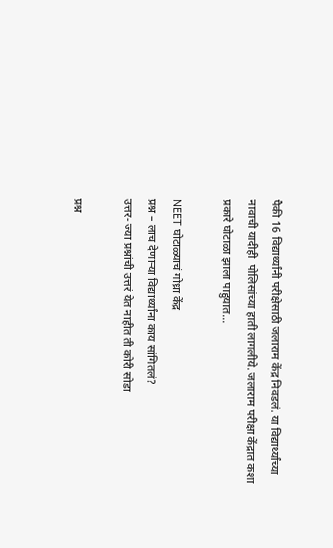पैकी 16 विद्यार्थ्यांनी परीक्षेसाठी जलाराम केंद्र निवडलं. या विद्यार्थ्यांच्या नावाची यादीही  पोलिसांच्या हाती लागलीये. जलाराम परीक्षा केंद्रात कशा प्रकारे घोटाळा झाला पाहुयात…

NEET घोटाळ्याचं गोध्रा केंद्र
प्रश्न – लाच देणाऱ्या विद्यार्थ्यांना काय सांगितलं?
उत्तर- ज्या प्रश्नांची उत्तरं येत नाहीत ती कोरी सोडा

प्रश्न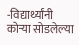-विद्यार्थ्यांनी कोऱ्या सोडलेल्या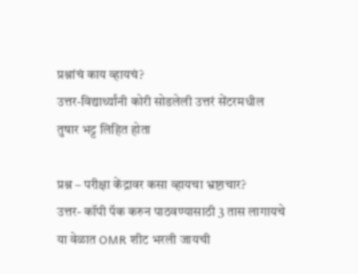प्रश्नांचं काय व्हायचं?
उत्तर-विद्यार्थ्यांनी कोरी सोडलेली उत्तरं सेंटरमधील तुषार भट्ट लिहित होता

प्रश्न – परीक्षा केंद्रावर कसा व्हायचा भ्रष्टाचार?
उत्तर- कॉपी पॅक करुन पाठवण्यासाठी 3 तास लागायचे
या वेळात OMR शीट भरली जायची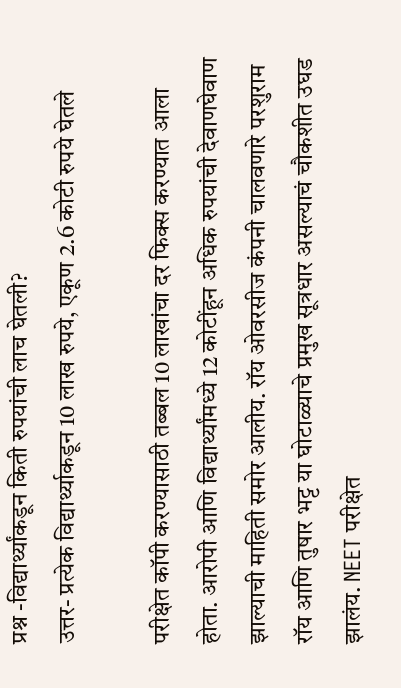प्रश्न -विद्यार्थ्यांकडून किती रुपयांची लाच घेतली?
उत्तर- प्रत्येक विद्यार्थ्याकडून 10 लाख रुपये, एकूण 2.6 कोटी रुपये घेतले

परीक्षेत कॉपी करण्यासाठी तब्बल 10 लाखांचा दर फिक्स करण्यात आला होता. आरोपी आणि विद्यार्थ्यांमध्ये 12 कोटींहून अधिक रुपयांची देवाणघेवाण झाल्याची माहिती समोर आलीय. रॉय ओवरसीज कंपनी चालवणारे परशुराम रॉय आणि तुषार भट्ट या घोटाळ्याचे प्रमुख सूत्रधार असल्याचं चौकशीत उघड झालंय. NEET परीक्षेत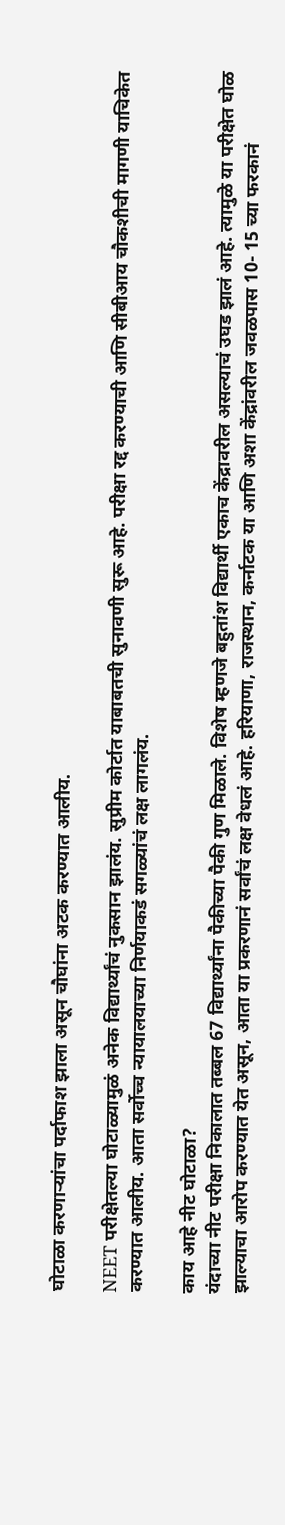घोटाळा करणाऱ्यांचा पर्दाफाश झाला असून चौघांना अटक करण्यात आलीय.

NEET परीक्षेतल्या घोटाळ्यामुळं अनेक विद्यार्थ्यांचं नुकसान झालंय. सुप्रीम कोर्टात याबाबतची सुनावणी सुरू आहे. परीक्षा रद्द करण्याची आणि सीबीआय चौकशीची मागणी याचिकेत करण्यात आलीय. आता सर्वोच्च न्यायालयाच्या निर्णयाकडं सगळ्यांचं लक्ष लागलंय.

काय आहे नीट घोटाळा?
यंदाच्या नीट परीक्षा निकालात तब्बल 67 विद्यार्थ्यांना पैकीच्या पैकी गुण मिळाले. विशेष म्हणजे बहुतांश विद्यार्थी एकाच केंद्रावरील असल्याचं उघड झालं आहे. त्यामुळे या परीक्षेत घोळ झाल्याचा आरोप करण्यात येत असून, आता या प्रकरणानं सर्वांचं लक्ष वेधलं आहे. हरियाणा, राजस्थान, कर्नाटक या आणि अशा केंद्रांवरील जवळपास 10- 15 च्या फरकानं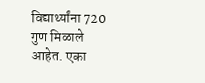विद्यार्थ्यांना 720 गुण मिळाले आहेत. एका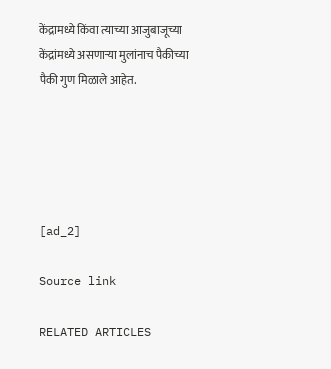केंद्रामध्ये किंवा त्याच्या आजुबाजूच्या केंद्रांमध्ये असणाऱ्या मुलांनाच पैकीच्या पैकी गुण मिळाले आहेत.





[ad_2]

Source link

RELATED ARTICLES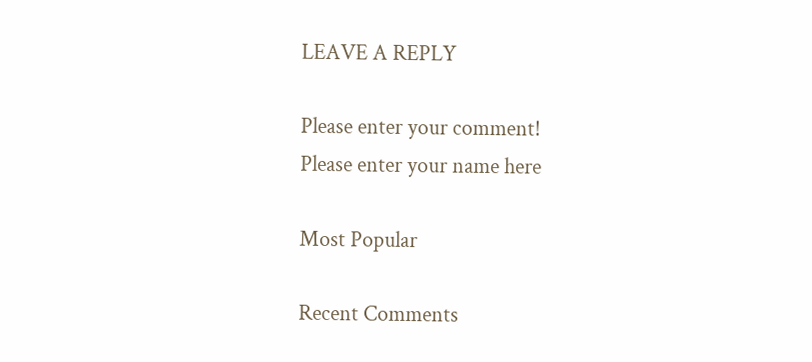LEAVE A REPLY

Please enter your comment!
Please enter your name here

Most Popular

Recent Comments